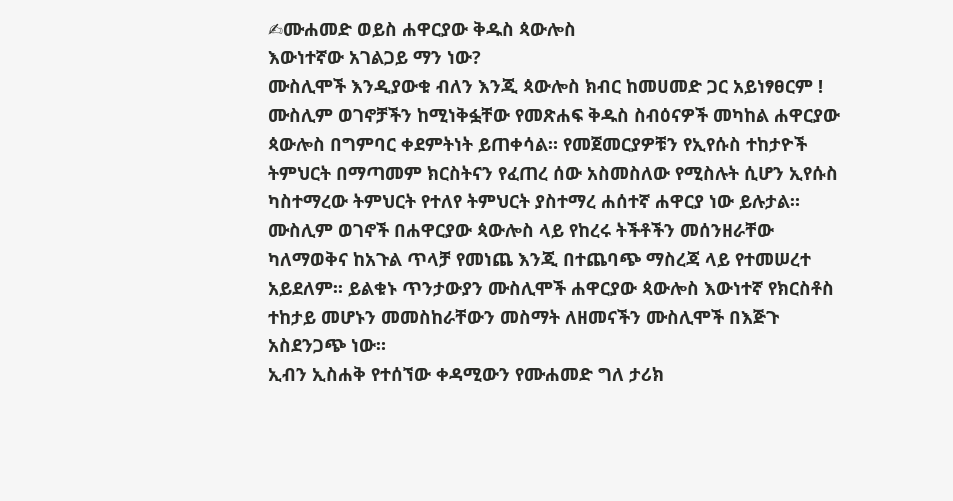✍ሙሐመድ ወይስ ሐዋርያው ቅዱስ ጳውሎስ
እውነተኛው አገልጋይ ማን ነው?
ሙስሊሞች እንዲያውቁ ብለን እንጂ ጳውሎስ ክብር ከመሀመድ ጋር አይነፃፀርም !
ሙስሊም ወገኖቻችን ከሚነቅፏቸው የመጽሐፍ ቅዱስ ስብዕናዎች መካከል ሐዋርያው ጳውሎስ በግምባር ቀደምትነት ይጠቀሳል። የመጀመርያዎቹን የኢየሱስ ተከታዮች ትምህርት በማጣመም ክርስትናን የፈጠረ ሰው አስመስለው የሚስሉት ሲሆን ኢየሱስ ካስተማረው ትምህርት የተለየ ትምህርት ያስተማረ ሐሰተኛ ሐዋርያ ነው ይሉታል። ሙስሊም ወገኖች በሐዋርያው ጳውሎስ ላይ የከረሩ ትችቶችን መሰንዘራቸው ካለማወቅና ከአጉል ጥላቻ የመነጨ እንጂ በተጨባጭ ማስረጃ ላይ የተመሠረተ አይደለም፡፡ ይልቁኑ ጥንታውያን ሙስሊሞች ሐዋርያው ጳውሎስ እውነተኛ የክርስቶስ ተከታይ መሆኑን መመስከራቸውን መስማት ለዘመናችን ሙስሊሞች በእጅጉ አስደንጋጭ ነው።
ኢብን ኢስሐቅ የተሰኘው ቀዳሚውን የሙሐመድ ግለ ታሪክ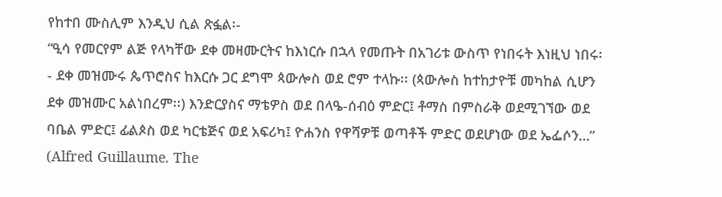የከተበ ሙስሊም እንዲህ ሲል ጽፏል፡-
“ዒሳ የመርየም ልጅ የላካቸው ደቀ መዛሙርትና ከእነርሱ በኋላ የመጡት በአገሪቱ ውስጥ የነበሩት እነዚህ ነበሩ፡- ደቀ መዝሙሩ ጴጥሮስና ከእርሱ ጋር ደግሞ ጳውሎስ ወደ ሮም ተላኩ፡፡ (ጳውሎስ ከተከታዮቹ መካከል ሲሆን ደቀ መዝሙር አልነበረም፡፡) እንድርያስና ማቴዎስ ወደ በላዔ-ሰብዕ ምድር፤ ቶማስ በምስራቅ ወደሚገኘው ወደ ባቤል ምድር፤ ፊልጶስ ወደ ካርቴጅና ወደ አፍሪካ፤ ዮሐንስ የዋሻዎቹ ወጣቶች ምድር ወደሆነው ወደ ኤፌሶን…” (Alfred Guillaume. The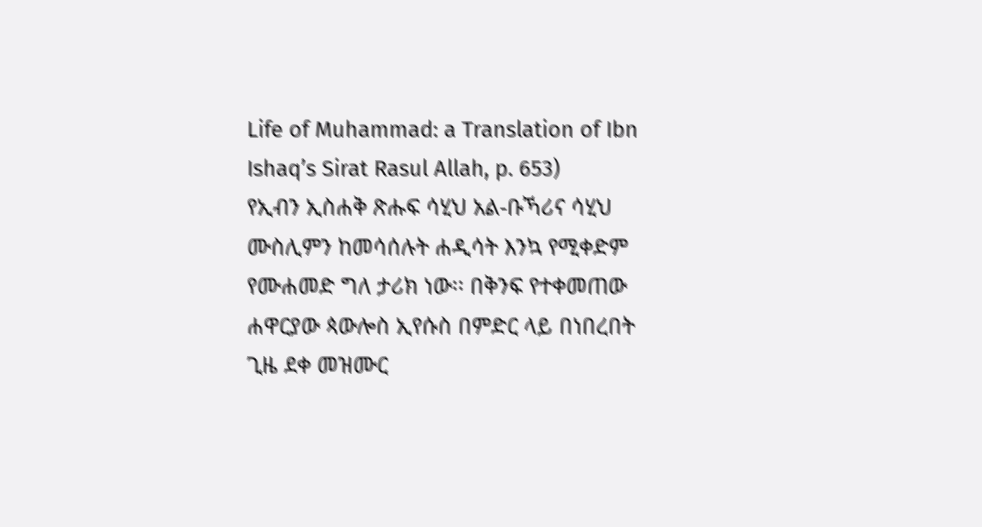Life of Muhammad: a Translation of Ibn Ishaq’s Sirat Rasul Allah, p. 653)
የኢብን ኢስሐቅ ጽሑፍ ሳሂህ አል-ቡኻሪና ሳሂህ ሙስሊምን ከመሳሰሉት ሐዲሳት እንኳ የሚቀድም የሙሐመድ ግለ ታሪክ ነው፡፡ በቅንፍ የተቀመጠው ሐዋርያው ጳውሎስ ኢየሱስ በምድር ላይ በነበረበት ጊዜ ደቀ መዝሙር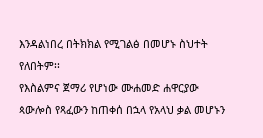እንዳልነበረ በትክክል የሚገልፅ በመሆኑ ስህተት የለበትም፡፡
የእስልምና ጀማሪ የሆነው ሙሐመድ ሐዋርያው ጳውሎስ የጻፈውን ከጠቀሰ በኋላ የአላህ ቃል መሆኑን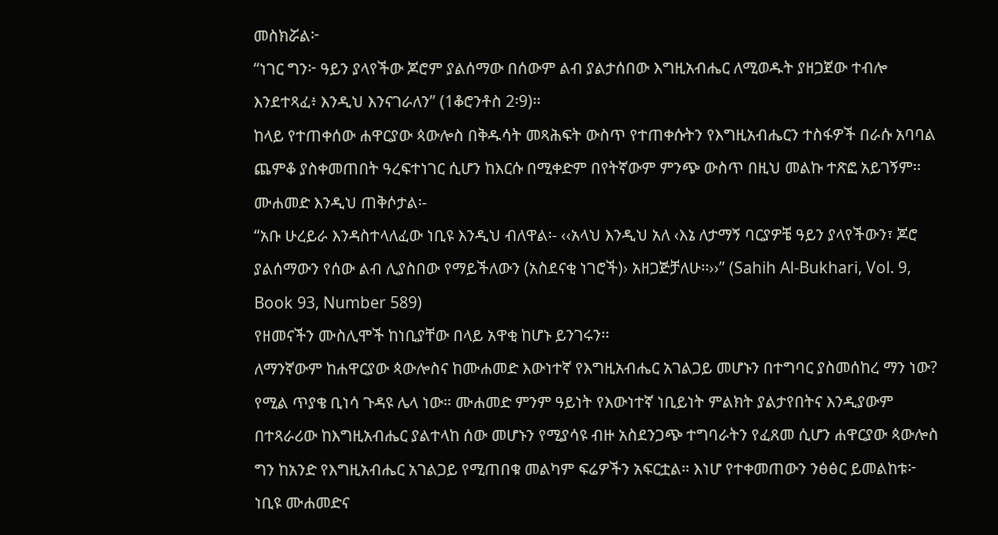መስክሯል፦
“ነገር ግን፦ ዓይን ያላየችው ጆሮም ያልሰማው በሰውም ልብ ያልታሰበው እግዚአብሔር ለሚወዱት ያዘጋጀው ተብሎ እንደተጻፈ፥ እንዲህ እንናገራለን” (1ቆሮንቶስ 2፡9)፡፡
ከላይ የተጠቀሰው ሐዋርያው ጳውሎስ በቅዱሳት መጻሕፍት ውስጥ የተጠቀሱትን የእግዚአብሔርን ተስፋዎች በራሱ አባባል ጨምቆ ያስቀመጠበት ዓረፍተነገር ሲሆን ከእርሱ በሚቀድም በየትኛውም ምንጭ ውስጥ በዚህ መልኩ ተጽፎ አይገኝም፡፡ ሙሐመድ እንዲህ ጠቅሶታል፡-
“አቡ ሁረይራ እንዳስተላለፈው ነቢዩ እንዲህ ብለዋል፡- ‹‹አላህ እንዲህ አለ ‹እኔ ለታማኝ ባርያዎቼ ዓይን ያላየችውን፣ ጆሮ ያልሰማውን የሰው ልብ ሊያስበው የማይችለውን (አስደናቂ ነገሮች)› አዘጋጅቻለሁ፡፡››” (Sahih Al-Bukhari, Vol. 9, Book 93, Number 589)
የዘመናችን ሙስሊሞች ከነቢያቸው በላይ አዋቂ ከሆኑ ይንገሩን፡፡
ለማንኛውም ከሐዋርያው ጳውሎስና ከሙሐመድ እውነተኛ የእግዚአብሔር አገልጋይ መሆኑን በተግባር ያስመሰከረ ማን ነው? የሚል ጥያቄ ቢነሳ ጉዳዩ ሌላ ነው። ሙሐመድ ምንም ዓይነት የእውነተኛ ነቢይነት ምልክት ያልታየበትና እንዲያውም በተጻራሪው ከእግዚአብሔር ያልተላከ ሰው መሆኑን የሚያሳዩ ብዙ አስደንጋጭ ተግባራትን የፈጸመ ሲሆን ሐዋርያው ጳውሎስ ግን ከአንድ የእግዚአብሔር አገልጋይ የሚጠበቁ መልካም ፍሬዎችን አፍርቷል። እነሆ የተቀመጠውን ንፅፅር ይመልከቱ፦
ነቢዩ ሙሐመድና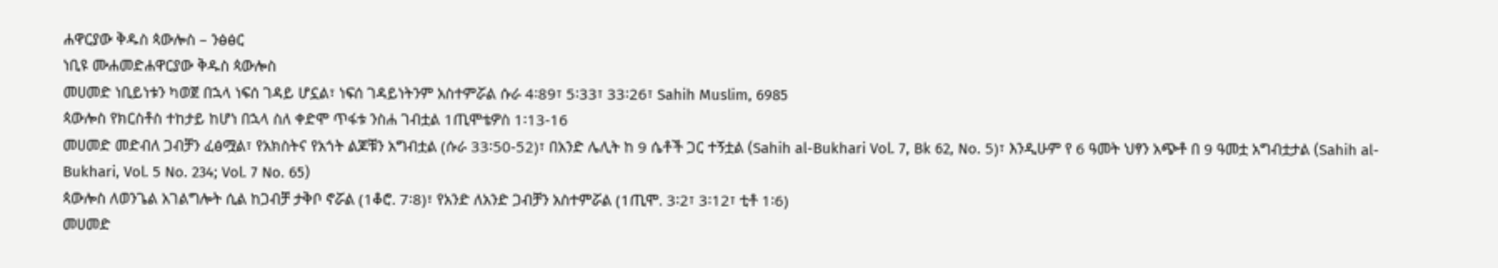ሐዋርያው ቅዱስ ጳውሎስ – ንፅፅር
ነቢዩ ሙሐመድሐዋርያው ቅዱስ ጳውሎስ
መሀመድ ነቢይነቱን ካወጀ በኋላ ነፍሰ ገዳይ ሆኗል፣ ነፍሰ ገዳይነትንም አስተምሯል ሱራ 4፡89፣ 5፡33፣ 33፡26፣ Sahih Muslim, 6985
ጳውሎስ የክርስቶስ ተከታይ ከሆነ በኋላ ስለ ቀድሞ ጥፋቱ ንስሐ ገብቷል 1ጢሞቴዎስ 1፡13-16
መሀመድ መድብለ ጋብቻን ፈፅሟል፣ የአክስትና የአጎት ልጆቹን አግብቷል (ሱራ 33፡50-52)፣ በአንድ ሌሊት ከ 9 ሴቶች ጋር ተኝቷል (Sahih al-Bukhari Vol. 7, Bk 62, No. 5)፣ እንዲሁም የ 6 ዓመት ህፃን አጭቶ በ 9 ዓመቷ አግብቷታል (Sahih al-Bukhari, Vol. 5 No. 234; Vol. 7 No. 65)
ጳውሎስ ለወንጌል አገልግሎት ሲል ከጋብቻ ታቅቦ ኖሯል (1ቆሮ. 7፡8)፣ የአንድ ለአንድ ጋብቻን አስተምሯል (1ጢሞ. 3፡2፣ 3፡12፣ ቲቶ 1፡6)
መሀመድ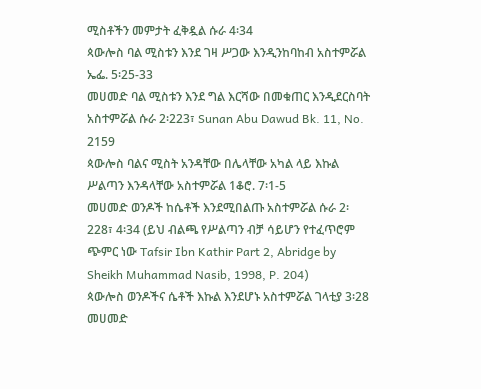ሚስቶችን መምታት ፈቅዷል ሱራ 4፡34
ጳውሎስ ባል ሚስቱን እንደ ገዛ ሥጋው እንዲንከባከብ አስተምሯል ኤፌ. 5፡25-33
መሀመድ ባል ሚስቱን እንደ ግል እርሻው በመቁጠር እንዲደርስባት አስተምሯል ሱራ 2፡223፣ Sunan Abu Dawud Bk. 11, No. 2159
ጳውሎስ ባልና ሚስት አንዳቸው በሌላቸው አካል ላይ እኩል ሥልጣን እንዳላቸው አስተምሯል 1ቆሮ. 7፡1-5
መሀመድ ወንዶች ከሴቶች እንደሚበልጡ አስተምሯል ሱራ 2፡228፣ 4፡34 (ይህ ብልጫ የሥልጣን ብቻ ሳይሆን የተፈጥሮም ጭምር ነው Tafsir Ibn Kathir Part 2, Abridge by Sheikh Muhammad Nasib, 1998, P. 204)
ጳውሎስ ወንዶችና ሴቶች እኩል እንደሆኑ አስተምሯል ገላቲያ 3፡28
መሀመድ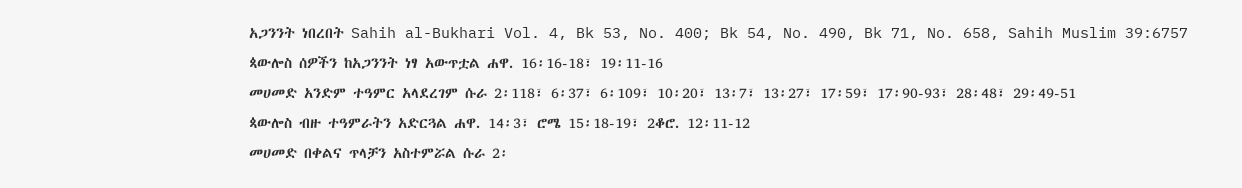አጋንንት ነበረበት Sahih al-Bukhari Vol. 4, Bk 53, No. 400; Bk 54, No. 490, Bk 71, No. 658, Sahih Muslim 39:6757
ጳውሎስ ሰዎችን ከአጋንንት ነፃ አውጥቷል ሐዋ. 16፡16-18፣ 19፡11-16
መሀመድ አንድም ተዓምር አላደረገም ሱራ 2፡118፣ 6፡37፣ 6፡109፣ 10፡20፣ 13፡7፣ 13፡27፣ 17፡59፣ 17፡90-93፣ 28፡48፣ 29፡49-51
ጳውሎስ ብዙ ተዓምራትን አድርጓል ሐዋ. 14፡3፣ ሮሜ 15፡18-19፣ 2ቆሮ. 12፡11-12
መሀመድ በቀልና ጥላቻን አስተምሯል ሱራ 2፡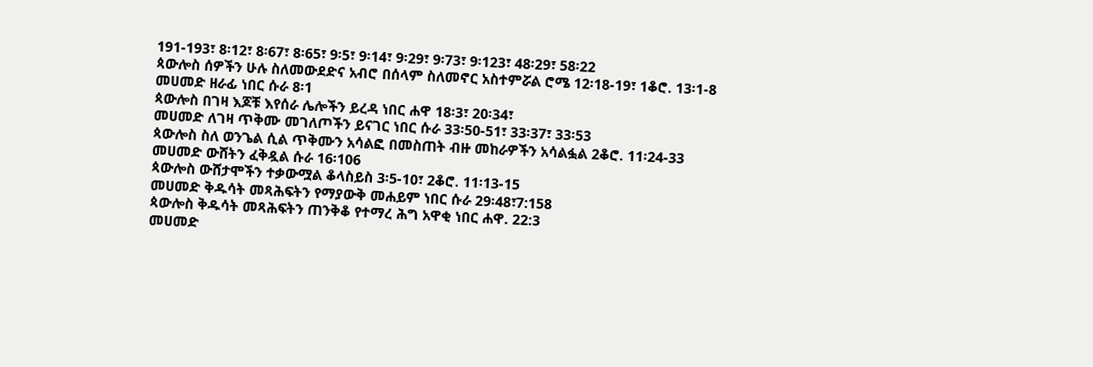191-193፣ 8፡12፣ 8፡67፣ 8፡65፣ 9፡5፣ 9፡14፣ 9፡29፣ 9፡73፣ 9፡123፣ 48፡29፣ 58፡22
ጳውሎስ ሰዎችን ሁሉ ስለመውደድና አብሮ በሰላም ስለመኖር አስተምሯል ሮሜ 12፡18-19፣ 1ቆሮ. 13፡1-8
መሀመድ ዘራፊ ነበር ሱራ 8፡1
ጳውሎስ በገዛ እጆቹ እየሰራ ሌሎችን ይረዳ ነበር ሐዋ 18፡3፣ 20፡34፣
መሀመድ ለገዛ ጥቅሙ መገለጦችን ይናገር ነበር ሱራ 33፡50-51፣ 33፡37፣ 33፡53
ጳውሎስ ስለ ወንጌል ሲል ጥቅሙን አሳልፎ በመስጠት ብዙ መከራዎችን አሳልፏል 2ቆሮ. 11፡24-33
መሀመድ ውሸትን ፈቅዷል ሱራ 16፡106
ጳውሎስ ውሸታሞችን ተቃውሟል ቆላስይስ 3፡5-10፣ 2ቆሮ. 11፡13-15
መሀመድ ቅዱሳት መጻሕፍትን የማያውቅ መሐይም ነበር ሱራ 29፡48፣7:158
ጳውሎስ ቅዱሳት መጻሕፍትን ጠንቅቆ የተማረ ሕግ አዋቂ ነበር ሐዋ. 22:3
መሀመድ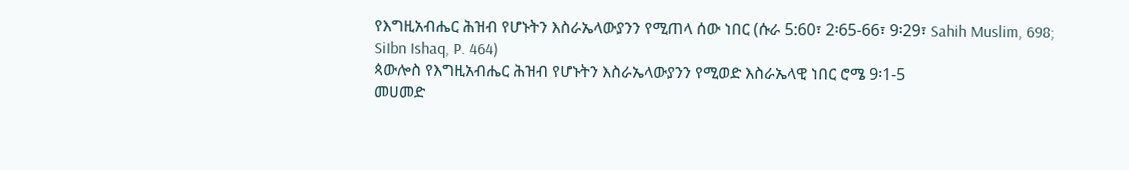የእግዚአብሔር ሕዝብ የሆኑትን እስራኤላውያንን የሚጠላ ሰው ነበር (ሱራ 5:60፣ 2፡65-66፣ 9፡29፣ Sahih Muslim, 698; SiIbn Ishaq, P. 464)
ጳውሎስ የእግዚአብሔር ሕዝብ የሆኑትን እስራኤላውያንን የሚወድ እስራኤላዊ ነበር ሮሜ 9፡1-5
መሀመድ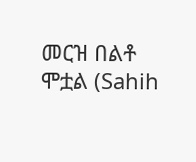መርዝ በልቶ ሞቷል (Sahih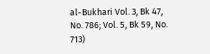al-Bukhari Vol. 3, Bk 47, No. 786; Vol. 5, Bk 59, No. 713)